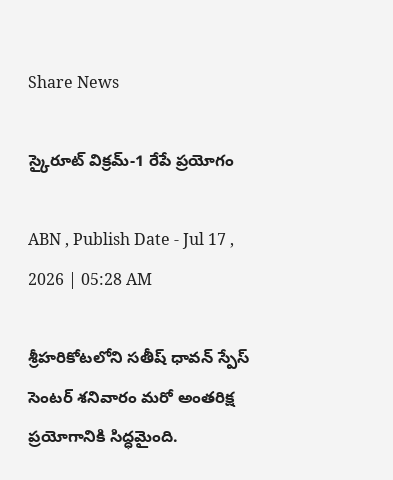Share News

స్కైరూట్‌ విక్రమ్‌-1 రేపే ప్రయోగం

ABN , Publish Date - Jul 17 , 2026 | 05:28 AM

శ్రీహరికోటలోని సతీష్‌ ధావన్‌ స్పేస్‌ సెంటర్‌ శనివారం మరో అంతరిక్ష ప్రయోగానికి సిద్ధమైంది.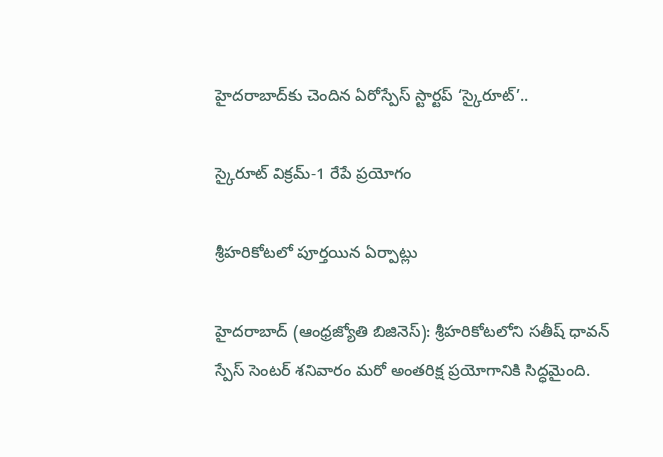హైదరాబాద్‌కు చెందిన ఏరోస్పేస్‌ స్టార్టప్‌ ‘స్కైరూట్‌’..

స్కైరూట్‌ విక్రమ్‌-1 రేపే ప్రయోగం

శ్రీహరికోటలో పూర్తయిన ఏర్పాట్లు

హైదరాబాద్‌ (ఆంధ్రజ్యోతి బిజినెస్‌): శ్రీహరికోటలోని సతీష్‌ ధావన్‌ స్పేస్‌ సెంటర్‌ శనివారం మరో అంతరిక్ష ప్రయోగానికి సిద్ధమైంది.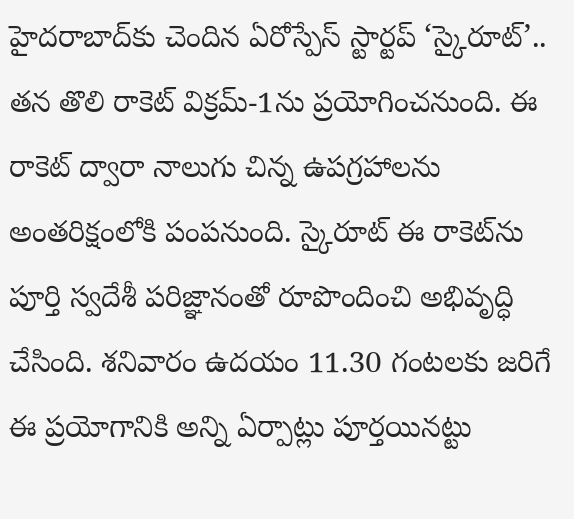హైదరాబాద్‌కు చెందిన ఏరోస్పేస్‌ స్టార్టప్‌ ‘స్కైరూట్‌’.. తన తొలి రాకెట్‌ విక్రమ్‌-1ను ప్రయోగించనుంది. ఈ రాకెట్‌ ద్వారా నాలుగు చిన్న ఉపగ్రహాలను అంతరిక్షంలోకి పంపనుంది. స్కైరూట్‌ ఈ రాకెట్‌ను పూర్తి స్వదేశీ పరిజ్ఞానంతో రూపొందించి అభివృద్ధి చేసింది. శనివారం ఉదయం 11.30 గంటలకు జరిగే ఈ ప్రయోగానికి అన్ని ఏర్పాట్లు పూర్తయినట్టు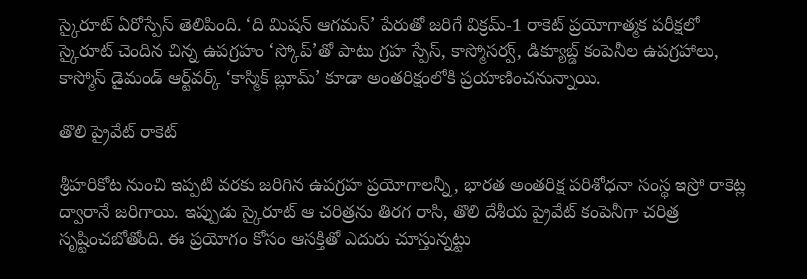స్కైరూట్‌ ఏరోస్పేస్‌ తెలిపింది. ‘ది మిషన్‌ ఆగమన్‌’ పేరుతో జరిగే విక్రమ్‌-1 రాకెట్‌ ప్రయోగాత్మక పరీక్షలో స్కైరూట్‌ చెందిన చిన్న ఉపగ్రహం ‘స్కోప్‌’తో పాటు గ్రహ స్పేస్‌, కాస్మోసర్వ్‌, డిక్యూబ్డ్‌ కంపెనీల ఉపగ్రహాలు, కాస్మోస్‌ డైమండ్‌ ఆర్ట్‌వర్క్‌ ‘కాస్మిక్‌ బ్లూమ్‌’ కూడా అంతరిక్షంలోకి ప్రయాణించనున్నాయి.

తొలి ప్రైవేట్‌ రాకెట్‌

శ్రీహరికోట నుంచి ఇప్పటి వరకు జరిగిన ఉపగ్రహ ప్రయోగాలన్నీ, భారత అంతరిక్ష పరిశోధనా సంస్థ ఇస్రో రాకెట్ల ద్వారానే జరిగాయి. ఇప్పుడు స్కైరూట్‌ ఆ చరిత్రను తిరగ రాసి, తొలి దేశీయ ప్రైవేట్‌ కంపెనీగా చరిత్ర సృష్టించబోతోంది. ఈ ప్రయోగం కోసం ఆసక్తితో ఎదురు చూస్తున్నట్టు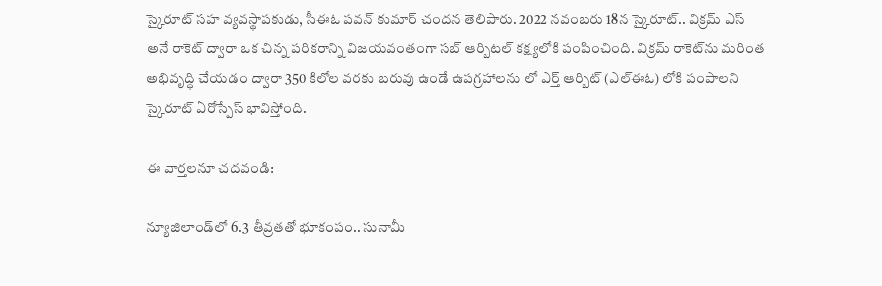స్కైరూట్‌ సహ వ్యవస్థాపకుడు, సీఈఓ పవన్‌ కుమార్‌ చందన తెలిపారు. 2022 నవంబరు 18న స్కైరూట్‌.. విక్రమ్‌ ఎస్‌ అనే రాకెట్‌ ద్వారా ఒక చిన్న పరికరాన్ని విజయవంతంగా సబ్‌ ఆర్బిటల్‌ కక్ష్యలోకి పంపించింది. విక్రమ్‌ రాకెట్‌ను మరింత అభివృద్ధి చేయడం ద్వారా 350 కిలోల వరకు బరువు ఉండే ఉపగ్రహాలను లో ఎర్త్‌ ఆర్బిట్‌ (ఎల్‌ఈఓ) లోకి పంపాలని స్కైరూట్‌ ఏరోస్పేస్‌ భావిస్తోంది.

ఈ వార్తలనూ చదవండి:

న్యూజిలాండ్‌లో 6.3 తీవ్రతతో భూకంపం.. సునామీ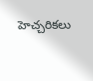హెచ్చరికలు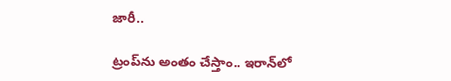జారీ..

ట్రంప్‌ను అంతం చేస్తాం.. ఇరాన్‌లో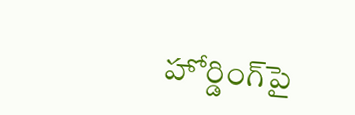హోర్డింగ్‌‌పై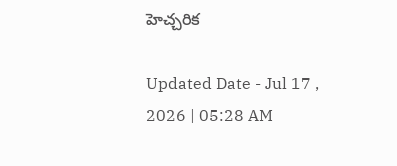హెచ్చరిక

Updated Date - Jul 17 , 2026 | 05:28 AM